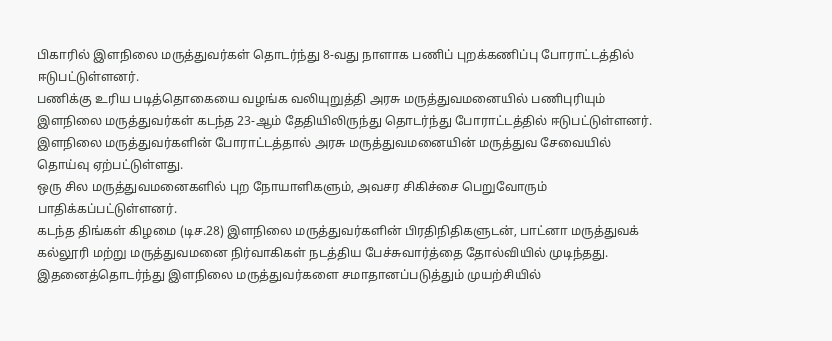பிகாரில் இளநிலை மருத்துவர்கள் தொடர்ந்து 8-வது நாளாக பணிப் புறக்கணிப்பு போராட்டத்தில் ஈடுபட்டுள்ளனர்.
பணிக்கு உரிய படித்தொகையை வழங்க வலியுறுத்தி அரசு மருத்துவமனையில் பணிபுரியும் இளநிலை மருத்துவர்கள் கடந்த 23-ஆம் தேதியிலிருந்து தொடர்ந்து போராட்டத்தில் ஈடுபட்டுள்ளனர்.
இளநிலை மருத்துவர்களின் போராட்டத்தால் அரசு மருத்துவமனையின் மருத்துவ சேவையில் தொய்வு ஏற்பட்டுள்ளது.
ஒரு சில மருத்துவமனைகளில் புற நோயாளிகளும், அவசர சிகிச்சை பெறுவோரும் பாதிக்கப்பட்டுள்ளனர்.
கடந்த திங்கள் கிழமை (டிச.28) இளநிலை மருத்துவர்களின் பிரதிநிதிகளுடன், பாட்னா மருத்துவக் கல்லூரி மற்று மருத்துவமனை நிர்வாகிகள் நடத்திய பேச்சுவார்த்தை தோல்வியில் முடிந்தது.
இதனைத்தொடர்ந்து இளநிலை மருத்துவர்களை சமாதானப்படுத்தும் முயற்சியில்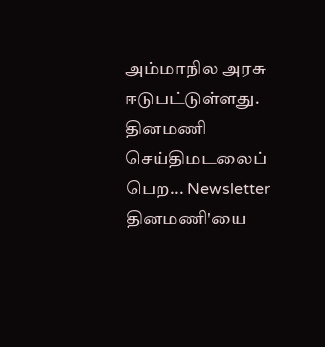அம்மாநில அரசு ஈடுபட்டுள்ளது.
தினமணி செய்திமடலைப் பெற... Newsletter
தினமணி'யை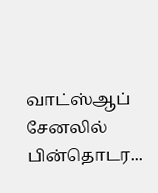வாட்ஸ்ஆப் சேனலில் பின்தொடர...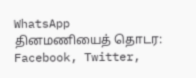WhatsApp
தினமணியைத் தொடர: Facebook, Twitter,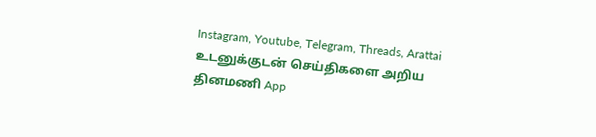Instagram, Youtube, Telegram, Threads, Arattai
உடனுக்குடன் செய்திகளை அறிய தினமணி App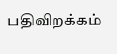பதிவிறக்கம்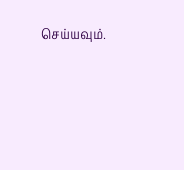செய்யவும்.